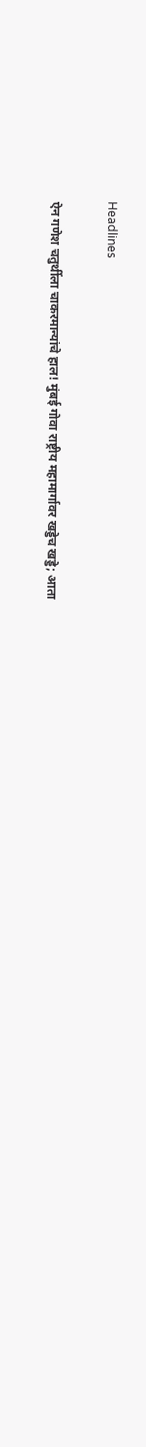Headlines

ऐन गणेश चतुर्थीला चाकरमान्यांचे हाल! मुंबई गोवा राष्ट्रीय महामार्गावर खड्डेच खड्डे; आता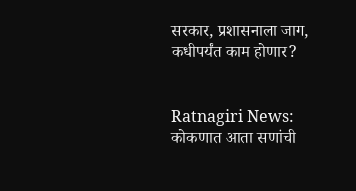सरकार, प्रशासनाला जाग, कधीपर्यंत काम होणार?


Ratnagiri News: कोकणात आता सणांची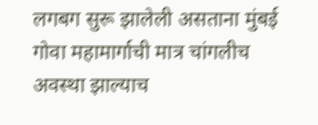लगबग सुरू झालेली असताना मुंबई गोवा महामार्गाची मात्र चांगलीच अवस्था झाल्याच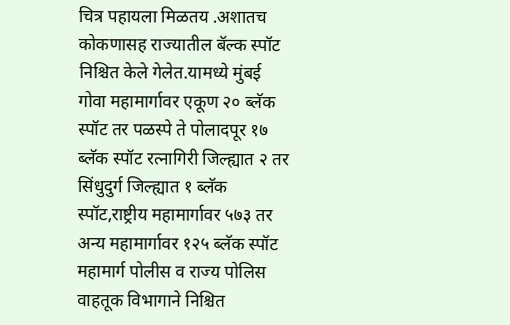चित्र पहायला मिळतय .अशातच कोकणासह राज्यातील बॅल्क स्पॉट निश्चित केले गेलेत.यामध्ये मुंबई गोवा महामार्गावर एकूण २० ब्लॅक स्पॉट तर पळस्पे ते पोलादपूर १७ ब्लॅक स्पॉट रत्नागिरी जिल्ह्यात २ तर सिंधुदुर्ग जिल्ह्यात १ ब्लॅक स्पॉट,राष्ट्रीय महामार्गावर ५७३ तर अन्य महामार्गावर १२५ ब्लॅक स्पॉट महामार्ग पोलीस व राज्य पोलिस वाहतूक विभागाने निश्चित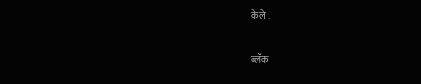केले .

ब्लॅक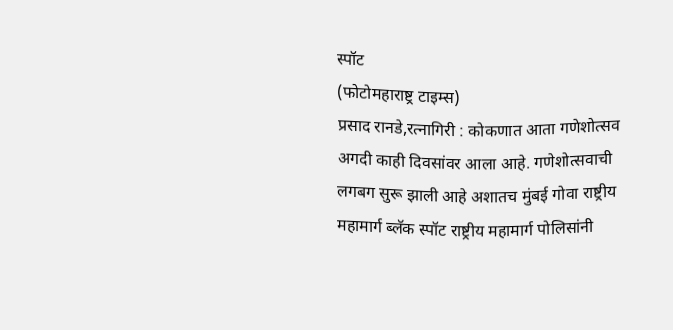स्पॉट
(फोटोमहाराष्ट्र टाइम्स)
प्रसाद रानडे,रत्नागिरी : कोकणात आता गणेशोत्सव अगदी काही दिवसांवर आला आहे. गणेशोत्सवाची लगबग सुरू झाली आहे अशातच मुंबई गोवा राष्ट्रीय महामार्ग ब्लॅक स्पॉट राष्ट्रीय महामार्ग पोलिसांनी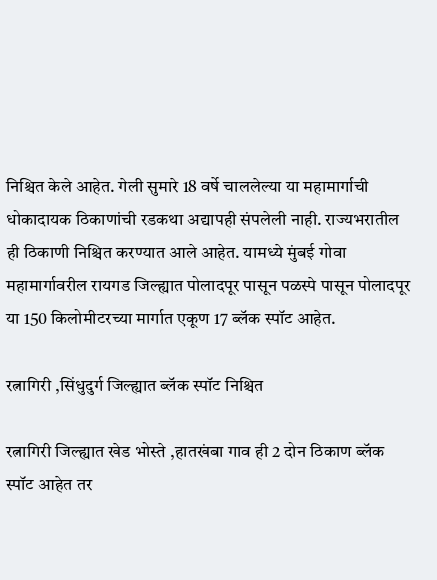निश्चित केले आहेत. गेली सुमारे 18 वर्षे चाललेल्या या महामार्गाची धोकादायक ठिकाणांची रडकथा अद्यापही संपलेली नाही. राज्यभरातील ही ठिकाणी निश्चित करण्यात आले आहेत. यामध्ये मुंबई गोवा महामार्गावरील रायगड जिल्ह्यात पोलादपूर पासून पळस्पे पासून पोलादपूर या 150 किलोमीटरच्या मार्गात एकूण 17 ब्लॅक स्पॉट आहेत.

रत्नागिरी ,सिंधुदुर्ग जिल्ह्यात ब्लॅक स्पॉट निश्चित

रत्नागिरी जिल्ह्यात खेड भोस्ते ,हातखंबा गाव ही 2 दोन ठिकाण ब्लॅक स्पॉट आहेत तर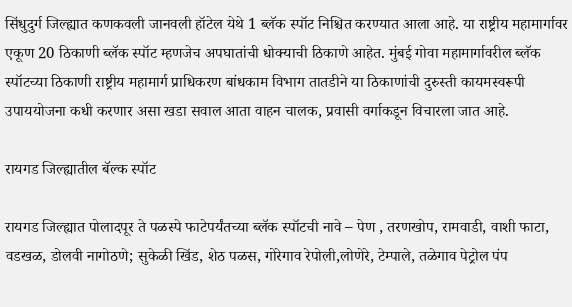सिंधुदुर्ग जिल्ह्यात कणकवली जानवली हॉटेल येथे 1 ब्लॅक स्पॉट निश्चित करण्यात आला आहे. या राष्ट्रीय महामार्गावर एकूण 20 ठिकाणी ब्लॅक स्पॉट म्हणजेच अपघातांची धोक्याची ठिकाणे आहेत. मुंबई गोवा महामार्गावरील ब्लॅक स्पॉटच्या ठिकाणी राष्ट्रीय महामार्ग प्राधिकरण बांधकाम विभाग तातडीने या ठिकाणांची दुरुस्ती कायमस्वरूपी उपाययोजना कधी करणार असा खडा सवाल आता वाहन चालक, प्रवासी वर्गाकडून विचारला जात आहे.

रायगड जिल्ह्यातील बॅल्क स्पॉट

रायगड जिल्ह्यात पोलादपूर ते पळस्पे फाटेपर्यंतच्या ब्लॅक स्पॉटची नावे – पेण , तरणखोप, रामवाडी, वाशी फाटा, वडखळ, डोलवी नागोठणे; सुकेळी खिंड, शेठ पळस, गोरेगाव रेपोली,लोणेरे, टेम्पाले, तळेगाव पेट्रोल पंप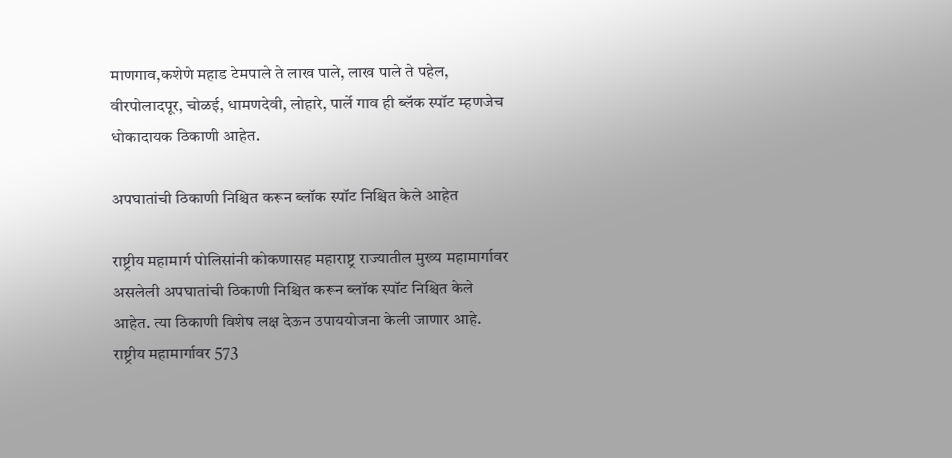माणगाव,कशेणे महाड टेमपाले ते लाख पाले, लाख पाले ते पहेल, वीरपोलादपूर, चोळई, धामणदेवी, लोहारे, पार्ले गाव ही ब्लॅक स्पॉट म्हणजेच धोकादायक ठिकाणी आहेत.

अपघातांची ठिकाणी निश्चित करून ब्लॉक स्पॉट निश्चित केले आहेत

राष्ट्रीय महामार्ग पोलिसांनी कोकणासह महाराष्ट्र राज्यातील मुख्य महामार्गावर असलेली अपघातांची ठिकाणी निश्चित करून ब्लॉक स्पॉट निश्चित केले आहेत. त्या ठिकाणी विशेष लक्ष देऊन उपाययोजना केली जाणार आहे. राष्ट्रीय महामार्गावर 573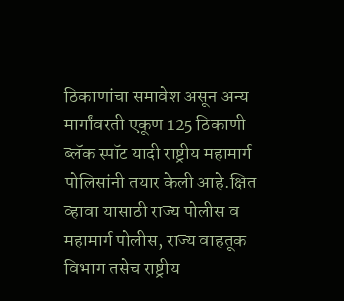ठिकाणांचा समावेश असून अन्य मार्गांवरती एकूण 125 ठिकाणी ब्लॅक स्पॉट यादी राष्ट्रीय महामार्ग पोलिसांनी तयार केली आहे.क्षित व्हावा यासाठी राज्य पोलीस व महामार्ग पोलीस, राज्य वाहतूक विभाग तसेच राष्ट्रीय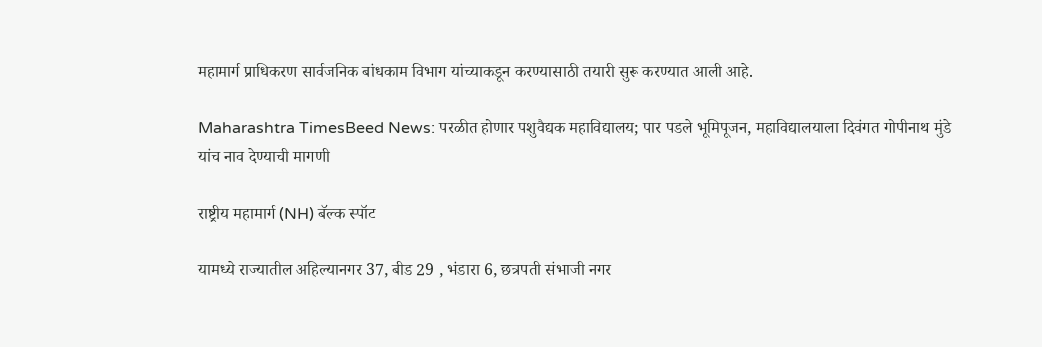महामार्ग प्राधिकरण सार्वजनिक बांधकाम विभाग यांच्याकडून करण्यासाठी तयारी सुरू करण्यात आली आहे.

Maharashtra TimesBeed News: परळीत होणार पशुवैद्यक महाविद्यालय; पार पडले भूमिपूजन, महाविद्यालयाला दिवंगत गोपीनाथ मुंडे यांच नाव देण्याची मागणी

राष्ट्रीय महामार्ग (NH) बॅल्क स्पॉट

यामध्ये राज्यातील अहिल्यानगर 37, बीड 29 , भंडारा 6, छत्रपती संभाजी नगर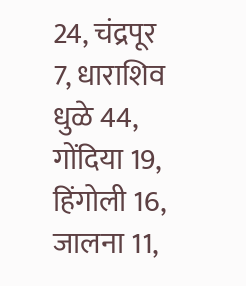24, चंद्रपूर 7, धाराशिव धुळे 44, गोंदिया 19, हिंगोली 16, जालना 11,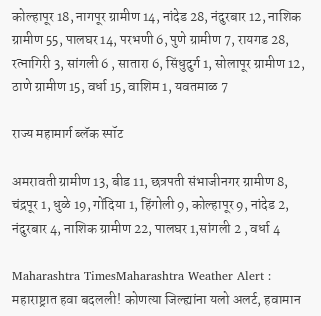कोल्हापूर 18, नागपूर ग्रामीण 14, नांदेड 28, नंदुरबार 12, नाशिक ग्रामीण 55, पालघर 14, परभणी 6, पुणे ग्रामीण 7, रायगड 28, रत्नागिरी 3, सांगली 6 , सातारा 6, सिंधुदुर्ग 1, सोलापूर ग्रामीण 12, ठाणे ग्रामीण 15, वर्धा 15, वाशिम 1, यवतमाळ 7

राज्य महामार्ग ब्लॅक स्पॉट

अमरावती ग्रामीण 13, बीड 11, छत्रपती संभाजीनगर ग्रामीण 8, चंद्रपूर 1, धुळे 19, गोंदिया 1, हिंगोली 9, कोल्हापूर 9, नांदेड 2, नंदुरबार 4, नाशिक ग्रामीण 22, पालघर 1,सांगली 2 , वर्धा 4

Maharashtra TimesMaharashtra Weather Alert : महाराष्ट्रात हवा बदलली! कोणत्या जिल्ह्यांना यलो अलर्ट, हवामान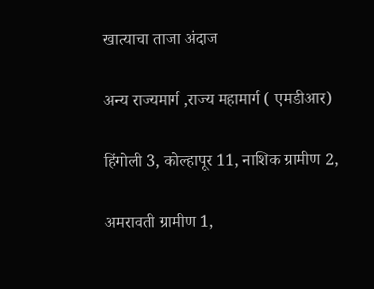खात्याचा ताजा अंदाज

अन्य राज्यमार्ग ,राज्य महामार्ग ( एमडीआर)

हिंगोली 3, कोल्हापूर 11, नाशिक ग्रामीण 2,

अमरावती ग्रामीण 1,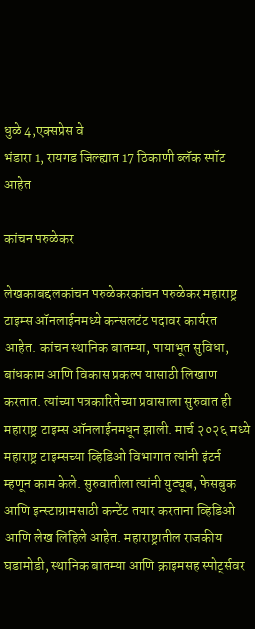धुळे 4,एक्सप्रेस वे
भंडारा 1, रायगड जिल्ह्यात 17 ठिकाणी ब्लॅक स्पॉट आहेत

कांचन परुळेकर

लेखकाबद्दलकांचन परुळेकरकांचन परुळेकर महाराष्ट्र टाइम्स ऑनलाईनमध्ये कन्सलटंट पदावर कार्यरत आहेत. कांचन स्थानिक बातम्या, पायाभूत सुविधा, बांधकाम आणि विकास प्रकल्प यासाठी लिखाण करतात. त्यांच्या पत्रकारितेच्या प्रवासाला सुरुवात ही महाराष्ट्र टाइम्स ऑनलाईनमधून झाली. मार्च २०२६ मध्ये महाराष्ट्र टाइम्सच्या व्हिडिओ विभागात त्यांनी इंटर्न म्हणून काम केले. सुरुवातीला त्यांनी युट्यूब, फेसबुक आणि इन्स्टाग्रामसाठी कन्टेंट तयार करताना व्हिडिओ आणि लेख लिहिले आहेत. महाराष्ट्रातील राजकीय घडामोडी, स्थानिक बातम्या आणि क्राइमसह स्पोर्ट्सवर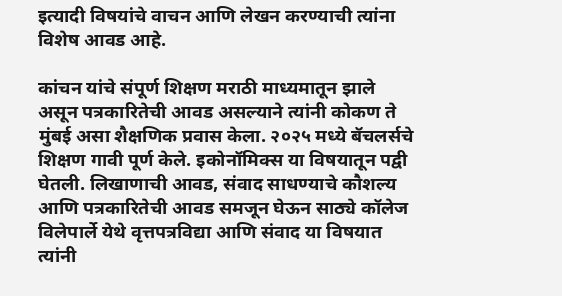इत्यादी विषयांचे वाचन आणि लेखन करण्याची त्यांना विशेष आवड आहे.

कांचन यांचे संपूर्ण शिक्षण मराठी माध्यमातून झाले असून पत्रकारितेची आवड असल्याने त्यांनी कोकण ते मुंबई असा शैक्षणिक प्रवास केला. २०२५ मध्ये बॅचलर्सचे शिक्षण गावी पूर्ण केले. इकोनॉमिक्स या विषयातून पद्वी घेतली. लिखाणाची आवड, संवाद साधण्याचे कौशल्य आणि पत्रकारितेची आवड समजून घेऊन साठ्ये कॉलेज विलेपार्ले येथे वृत्तपत्रविद्या आणि संवाद या विषयात त्यांनी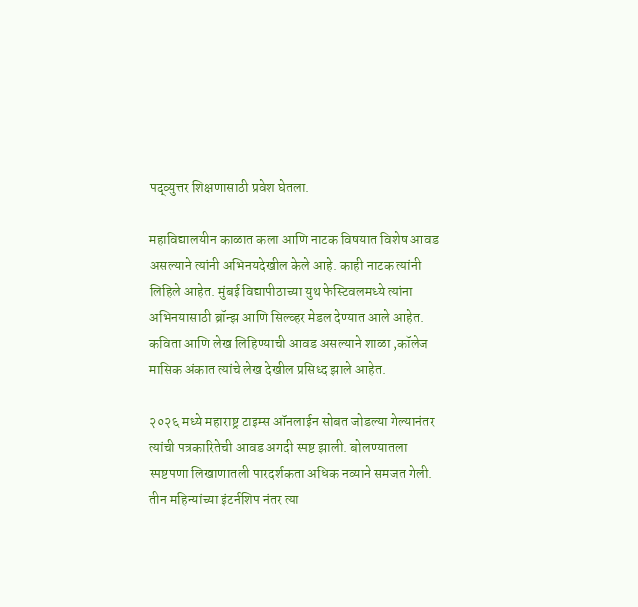पद्व्युत्तर शिक्षणासाठी प्रवेश घेतला.

महाविद्यालयीन काळात कला आणि नाटक विषयात विशेष आवड असल्याने त्यांनी अभिनयदेखील केले आहे. काही नाटक त्यांनी लिहिले आहेत. मुंबई विद्यापीठाच्या युथ फेस्टिवलमध्ये त्यांना अभिनयासाठी ब्रॉन्झ आणि सिल्व्हर मेडल देण्यात आले आहेत. कविता आणि लेख लिहिण्याची आवड असल्याने शाळा ,कॉलेज मासिक अंकात त्यांचे लेख देखील प्रसिध्द झाले आहेत.

२०२६ मध्ये महाराष्ट्र टाइम्स ऑनलाईन सोबत जोडल्या गेल्यानंतर त्यांची पत्रकारितेची आवड अगदी स्पष्ट झाली. बोलण्यातला स्पष्टपणा लिखाणातली पारदर्शकता अधिक नव्याने समजत गेली. तीन महिन्यांच्या इंटर्नशिप नंतर त्या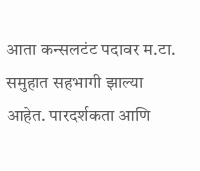आता कन्सलटंट पदावर म.टा. समुहात सहभागी झाल्या आहेत. पारदर्शकता आणि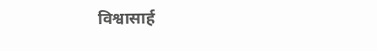विश्वासार्ह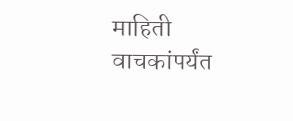माहिती वाचकांपर्यंत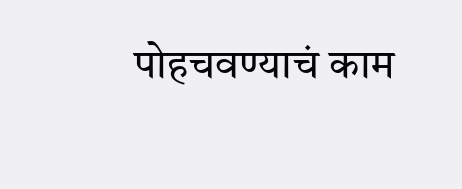पोहचवण्याचं काम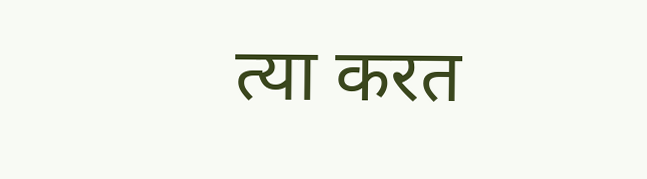त्या करत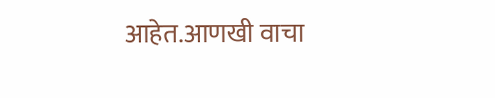आहेत.आणखी वाचा